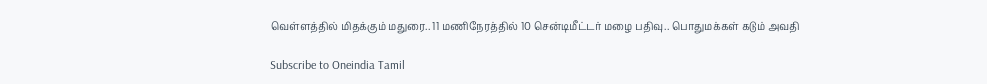வெள்ளத்தில் மிதக்கும் மதுரை.. 11 மணிநேரத்தில் 10 சென்டிமீட்டர் மழை பதிவு.. பொதுமக்கள் கடும் அவதி

Subscribe to Oneindia Tamil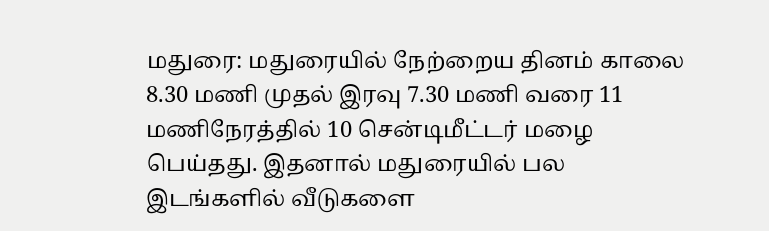மதுரை: மதுரையில் நேற்றைய தினம் காலை 8.30 மணி முதல் இரவு 7.30 மணி வரை 11 மணிநேரத்தில் 10 சென்டிமீட்டர் மழை பெய்தது. இதனால் மதுரையில் பல இடங்களில் வீடுகளை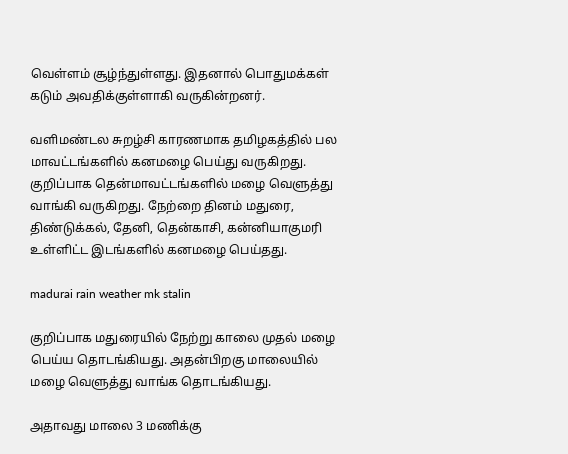வெள்ளம் சூழ்ந்துள்ளது. இதனால் பொதுமக்கள் கடும் அவதிக்குள்ளாகி வருகின்றனர்.

வளிமண்டல சுறழ்சி காரணமாக தமிழகத்தில் பல மாவட்டங்களில் கனமழை பெய்து வருகிறது. குறிப்பாக தென்மாவட்டங்களில் மழை வெளுத்து வாங்கி வருகிறது. நேற்றை தினம் மதுரை, திண்டுக்கல், தேனி, தென்காசி, கன்னியாகுமரி உள்ளிட்ட இடங்களில் கனமழை பெய்தது.

madurai rain weather mk stalin

குறிப்பாக மதுரையில் நேற்று காலை முதல் மழை பெய்ய தொடங்கியது. அதன்பிறகு மாலையில் மழை வெளுத்து வாங்க தொடங்கியது.

அதாவது மாலை 3 மணிக்கு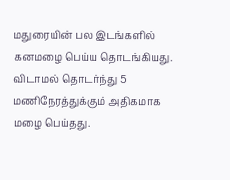மதுரையின் பல இடங்களில் கனமழை பெய்ய தொடங்கியது. விடாமல் தொடர்ந்து 5 மணிநேரத்துக்கும் அதிகமாக மழை பெய்தது.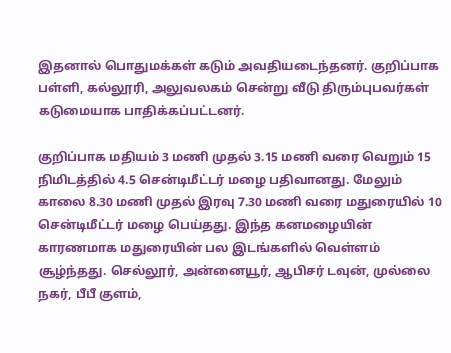இதனால் பொதுமக்கள் கடும் அவதியடைந்தனர். குறிப்பாக பள்ளி, கல்லூரி, அலுவலகம் சென்று வீடு திரும்புபவர்கள் கடுமையாக பாதிக்கப்பட்டனர்.

குறிப்பாக மதியம் 3 மணி முதல் 3.15 மணி வரை வெறும் 15 நிமிடத்தில் 4.5 சென்டிமீட்டர் மழை பதிவானது. மேலும் காலை 8.30 மணி முதல் இரவு 7.30 மணி வரை மதுரையில் 10 சென்டிமீட்டர் மழை பெய்தது. இந்த கனமழையின் காரணமாக மதுரையின் பல இடங்களில் வெள்ளம் சூழ்ந்தது. செல்லூர், அன்னையூர், ஆபிசர் டவுன், முல்லை நகர், பீபீ குளம்,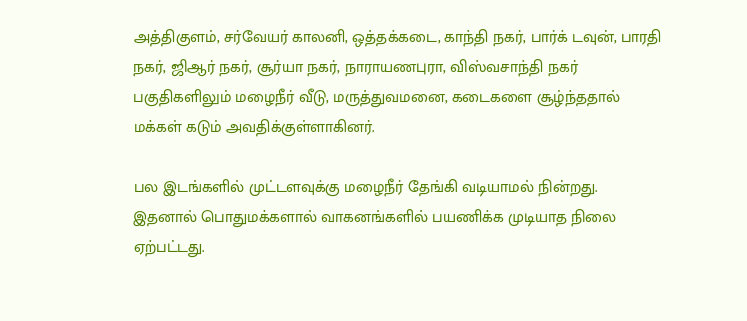அத்திகுளம், சர்வேயர் காலனி, ஒத்தக்கடை, காந்தி நகர், பார்க் டவுன், பாரதி நகர், ஜிஆர் நகர், சூர்யா நகர், நாராயணபுரா, விஸ்வசாந்தி நகர் பகுதிகளிலும் மழைநீர் வீடு, மருத்துவமனை, கடைகளை சூழ்ந்ததால் மக்கள் கடும் அவதிக்குள்ளாகினர்.

பல இடங்களில் முட்டளவுக்கு மழைநீர் தேங்கி வடியாமல் நின்றது. இதனால் பொதுமக்களால் வாகனங்களில் பயணிக்க முடியாத நிலை ஏற்பட்டது.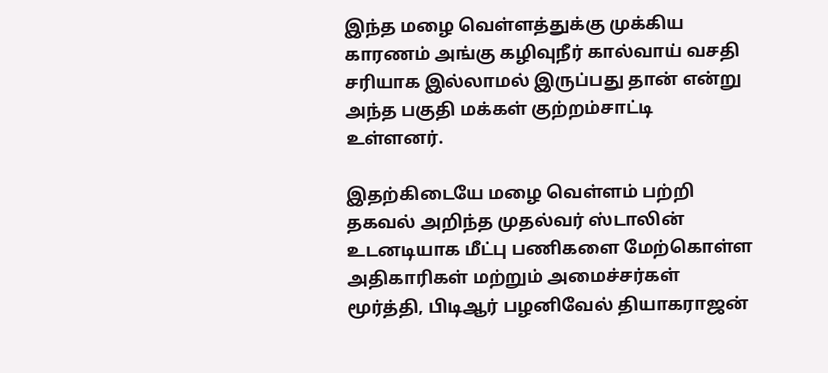இந்த மழை வெள்ளத்துக்கு முக்கிய காரணம் அங்கு கழிவுநீர் கால்வாய் வசதி சரியாக இல்லாமல் இருப்பது தான் என்று அந்த பகுதி மக்கள் குற்றம்சாட்டி உள்ளனர்.

இதற்கிடையே மழை வெள்ளம் பற்றி தகவல் அறிந்த முதல்வர் ஸ்டாலின் உடனடியாக மீட்பு பணிகளை மேற்கொள்ள அதிகாரிகள் மற்றும் அமைச்சர்கள் மூர்த்தி, பிடிஆர் பழனிவேல் தியாகராஜன்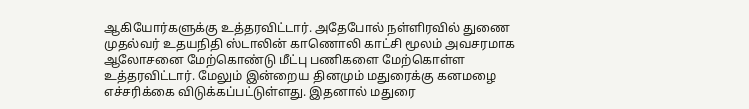ஆகியோர்களுக்கு உத்தரவிட்டார். அதேபோல் நள்ளிரவில் துணை முதல்வர் உதயநிதி ஸ்டாலின் காணொலி காட்சி மூலம் அவசரமாக ஆலோசனை மேற்கொண்டு மீட்பு பணிகளை மேற்கொள்ள உத்தரவிட்டார். மேலும் இன்றைய தினமும் மதுரைக்கு கனமழை எச்சரிக்கை விடுக்கப்பட்டுள்ளது. இதனால் மதுரை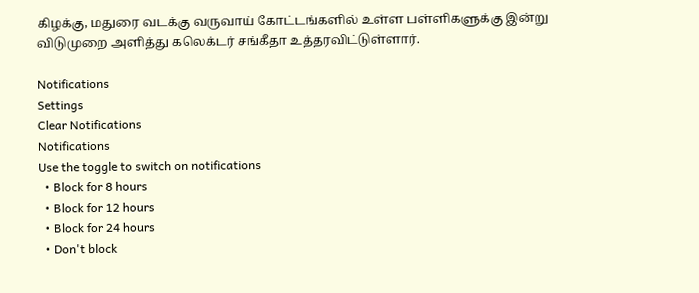கிழக்கு, மதுரை வடக்கு வருவாய் கோட்டங்களில் உள்ள பள்ளிகளுக்கு இன்று விடுமுறை அளித்து கலெக்டர் சங்கீதா உத்தரவிட்டுள்ளார்.

Notifications
Settings
Clear Notifications
Notifications
Use the toggle to switch on notifications
  • Block for 8 hours
  • Block for 12 hours
  • Block for 24 hours
  • Don't block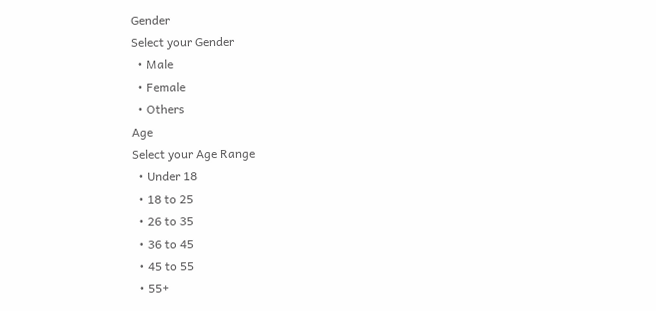Gender
Select your Gender
  • Male
  • Female
  • Others
Age
Select your Age Range
  • Under 18
  • 18 to 25
  • 26 to 35
  • 36 to 45
  • 45 to 55
  • 55+